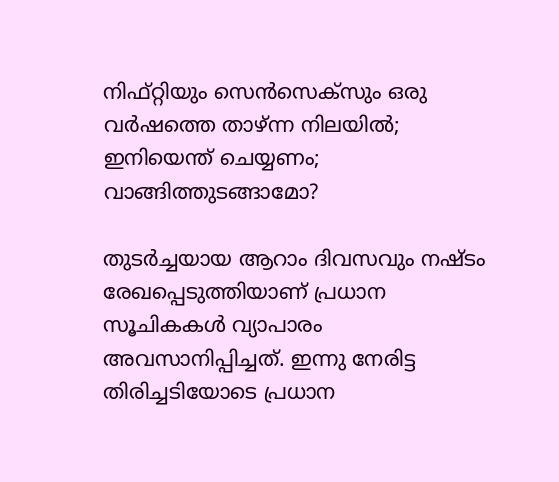നിഫ്റ്റിയും സെന്‍സെക്‌സും ഒരു വര്‍ഷത്തെ താഴ്ന്ന നിലയില്‍; ഇനിയെന്ത് ചെയ്യണം; വാങ്ങിത്തുടങ്ങാമോ?

തുടര്‍ച്ചയായ ആറാം ദിവസവും നഷ്ടം രേഖപ്പെടുത്തിയാണ് പ്രധാന സൂചികകള്‍ വ്യാപാരം അവസാനിപ്പിച്ചത്. ഇന്നു നേരിട്ട തിരിച്ചടിയോടെ പ്രധാന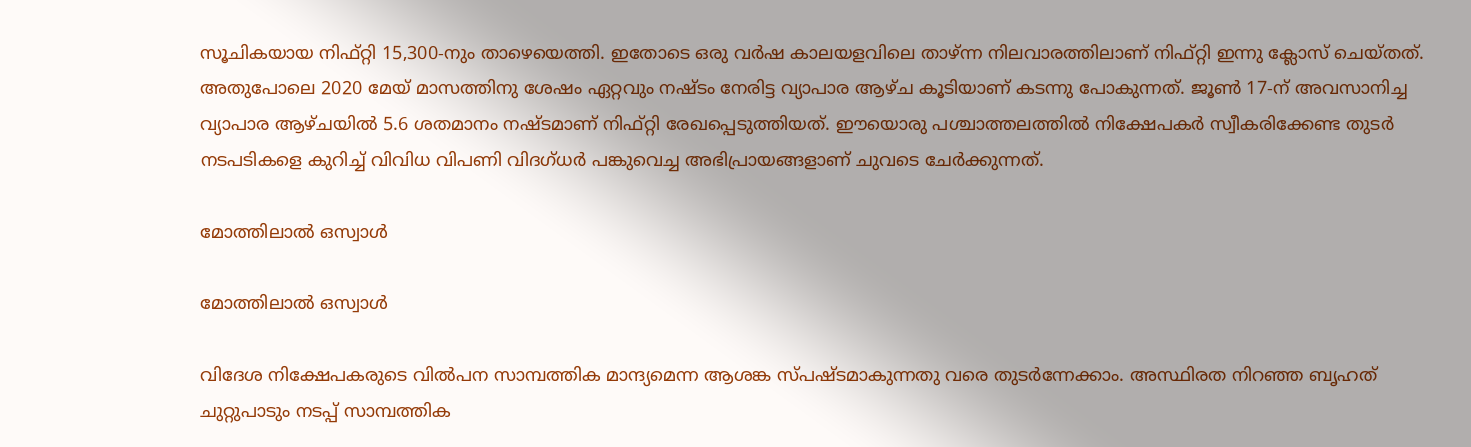സൂചികയായ നിഫ്റ്റി 15,300-നും താഴെയെത്തി. ഇതോടെ ഒരു വര്‍ഷ കാലയളവിലെ താഴ്ന്ന നിലവാരത്തിലാണ് നിഫ്റ്റി ഇന്നു ക്ലോസ് ചെയ്തത്. അതുപോലെ 2020 മേയ് മാസത്തിനു ശേഷം ഏറ്റവും നഷ്ടം നേരിട്ട വ്യാപാര ആഴ്ച കൂടിയാണ് കടന്നു പോകുന്നത്. ജൂണ്‍ 17-ന് അവസാനിച്ച വ്യാപാര ആഴ്ചയില്‍ 5.6 ശതമാനം നഷ്ടമാണ് നിഫ്റ്റി രേഖപ്പെടുത്തിയത്. ഈയൊരു പശ്ചാത്തലത്തില്‍ നിക്ഷേപകര്‍ സ്വീകരിക്കേണ്ട തുടര്‍ നടപടികളെ കുറിച്ച് വിവിധ വിപണി വിദഗ്ധര്‍ പങ്കുവെച്ച അഭിപ്രായങ്ങളാണ് ചുവടെ ചേര്‍ക്കുന്നത്.

മോത്തിലാല്‍ ഒസ്വാള്‍

മോത്തിലാല്‍ ഒസ്വാള്‍

വിദേശ നിക്ഷേപകരുടെ വില്‍പന സാമ്പത്തിക മാന്ദ്യമെന്ന ആശങ്ക സ്പഷ്ടമാകുന്നതു വരെ തുടര്‍ന്നേക്കാം. അസ്ഥിരത നിറഞ്ഞ ബൃഹത് ചുറ്റുപാടും നടപ്പ് സാമ്പത്തിക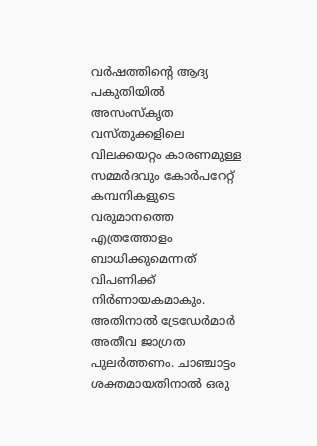വര്‍ഷത്തിന്റെ ആദ്യ പകുതിയില്‍ അസംസ്‌കൃത വസ്തുക്കളിലെ വിലക്കയറ്റം കാരണമുള്ള സമ്മര്‍ദവും കോര്‍പറേറ്റ് കമ്പനികളുടെ വരുമാനത്തെ എത്രത്തോളം ബാധിക്കുമെന്നത് വിപണിക്ക് നിര്‍ണായകമാകും. അതിനാല്‍ ട്രേഡേര്‍മാര്‍ അതീവ ജാഗ്രത പുലര്‍ത്തണം. ചാഞ്ചാട്ടം ശക്തമായതിനാല്‍ ഒരു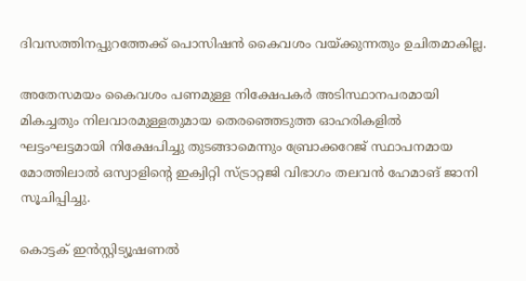ദിവസത്തിനപ്പുറത്തേക്ക് പൊസിഷന്‍ കൈവശം വയ്ക്കുന്നതും ഉചിതമാകില്ല.

അതേസമയം കൈവശം പണമുള്ള നിക്ഷേപകര്‍ അടിസ്ഥാനപരമായി മികച്ചതും നിലവാരമുള്ളതുമായ തെരഞ്ഞെടുത്ത ഓഹരികളില്‍ ഘട്ടംഘട്ടമായി നിക്ഷേപിച്ചു തുടങ്ങാമെന്നും ബ്രോക്കറേജ് സ്ഥാപനമായ മോത്തിലാല്‍ ഒസ്വാളിന്റെ ഇക്വിറ്റി സ്ട്രാറ്റജി വിഭാഗം തലവന്‍ ഹേമാങ് ജാനി സൂചിപ്പിച്ചു.

കൊട്ടക് ഇന്‍സ്റ്റിട്യൂഷണല്‍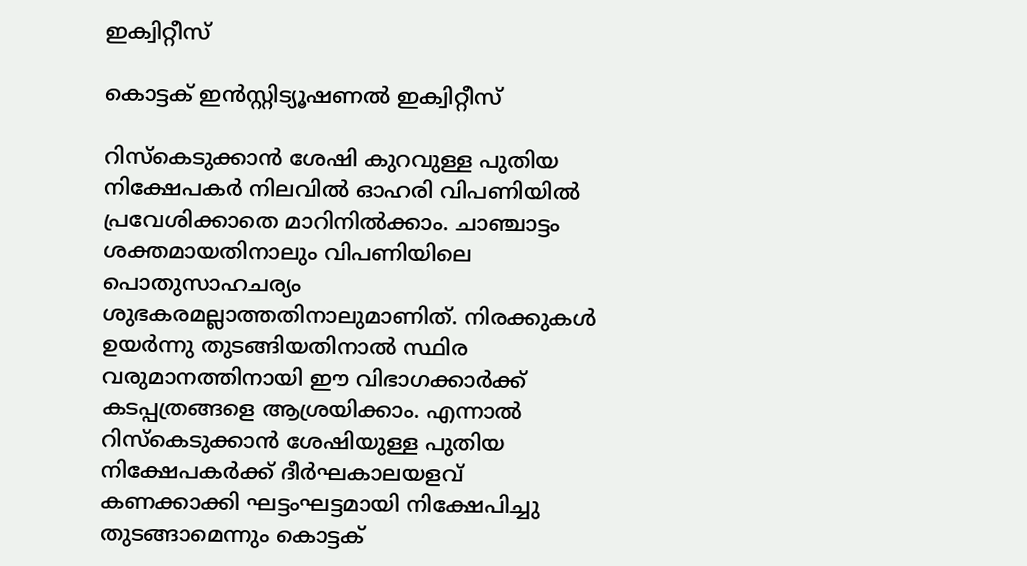ഇക്വിറ്റീസ്

കൊട്ടക് ഇന്‍സ്റ്റിട്യൂഷണല്‍ ഇക്വിറ്റീസ്

റിസ്‌കെടുക്കാന്‍ ശേഷി കുറവുള്ള പുതിയ നിക്ഷേപകര്‍ നിലവില്‍ ഓഹരി വിപണിയില്‍ പ്രവേശിക്കാതെ മാറിനില്‍ക്കാം. ചാഞ്ചാട്ടം ശക്തമായതിനാലും വിപണിയിലെ പൊതുസാഹചര്യം ശുഭകരമല്ലാത്തതിനാലുമാണിത്. നിരക്കുകള്‍ ഉയര്‍ന്നു തുടങ്ങിയതിനാല്‍ സ്ഥിര വരുമാനത്തിനായി ഈ വിഭാഗക്കാര്‍ക്ക് കടപ്പത്രങ്ങളെ ആശ്രയിക്കാം. എന്നാല്‍ റിസ്‌കെടുക്കാന്‍ ശേഷിയുള്ള പുതിയ നിക്ഷേപകര്‍ക്ക് ദീര്‍ഘകാലയളവ് കണക്കാക്കി ഘട്ടംഘട്ടമായി നിക്ഷേപിച്ചു തുടങ്ങാമെന്നും കൊട്ടക്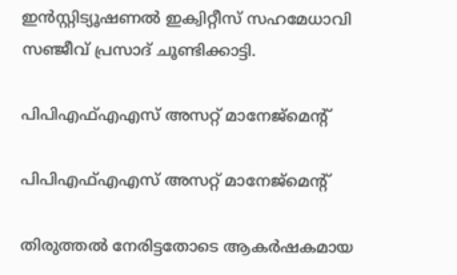ഇന്‍സ്റ്റിട്യൂഷണല്‍ ഇക്വിറ്റീസ് സഹമേധാവി സഞ്ജീവ് പ്രസാദ് ചൂണ്ടിക്കാട്ടി.

പിപിഎഫ്എഎസ് അസറ്റ് മാനേജ്‌മെന്റ്

പിപിഎഫ്എഎസ് അസറ്റ് മാനേജ്‌മെന്റ്

തിരുത്തല്‍ നേരിട്ടതോടെ ആകര്‍ഷകമായ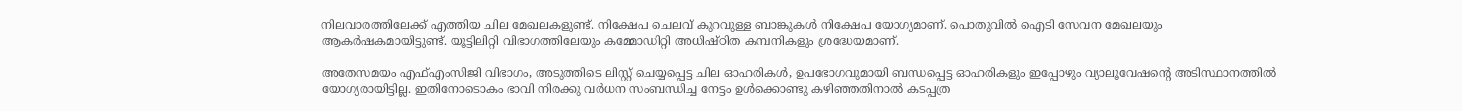നിലവാരത്തിലേക്ക് എത്തിയ ചില മേഖലകളുണ്ട്. നിക്ഷേപ ചെലവ് കുറവുള്ള ബാങ്കുകള്‍ നിക്ഷേപ യോഗ്യമാണ്. പൊതുവില്‍ ഐടി സേവന മേഖലയും ആകര്‍ഷകമായിട്ടുണ്ട്. യൂട്ടിലിറ്റി വിഭാഗത്തിലേയും കമ്മോഡിറ്റി അധിഷ്ഠിത കമ്പനികളും ശ്രദ്ധേയമാണ്.

അതേസമയം എഫ്എംസിജി വിഭാഗം, അടുത്തിടെ ലിസ്റ്റ് ചെയ്യപ്പെട്ട ചില ഓഹരികള്‍, ഉപഭോഗവുമായി ബന്ധപ്പെട്ട ഓഹരികളും ഇപ്പോഴും വ്യാലൂവേഷന്റെ അടിസ്ഥാനത്തില്‍ യോഗ്യരായിട്ടില്ല. ഇതിനോടൊകം ഭാവി നിരക്കു വര്‍ധന സംബന്ധിച്ച നേട്ടം ഉള്‍ക്കൊണ്ടു കഴിഞ്ഞതിനാല്‍ കടപ്പത്ര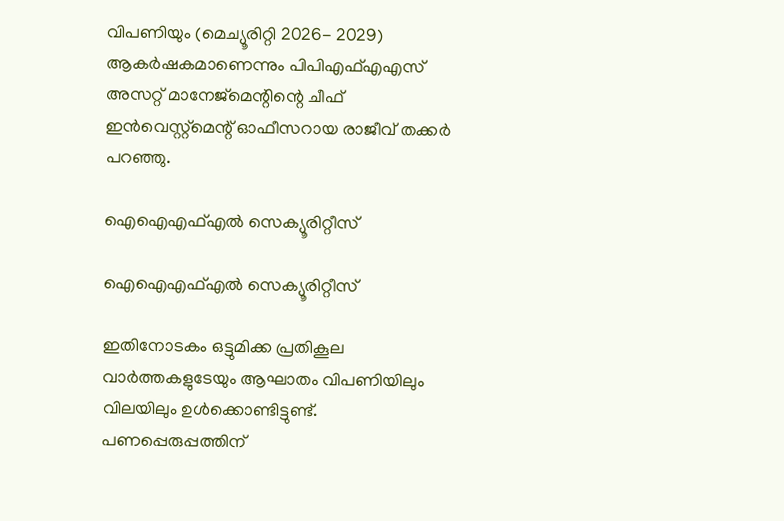വിപണിയും (മെച്യൂരിറ്റി 2026- 2029) ആകര്‍ഷകമാണെന്നും പിപിഎഫ്എഎസ് അസറ്റ് മാനേജ്‌മെന്റിന്റെ ചീഫ് ഇന്‍വെസ്റ്റ്‌മെന്റ് ഓഫീസറായ രാജീവ് തക്കര്‍ പറഞ്ഞു.

ഐഐഎഫ്എല്‍ സെക്യൂരിറ്റീസ്

ഐഐഎഫ്എല്‍ സെക്യൂരിറ്റീസ്

ഇതിനോടകം ഒട്ടുമിക്ക പ്രതികൂല വാര്‍ത്തകളുടേയും ആഘാതം വിപണിയിലും വിലയിലും ഉള്‍ക്കൊണ്ടിട്ടുണ്ട്. പണപ്പെരുപ്പത്തിന്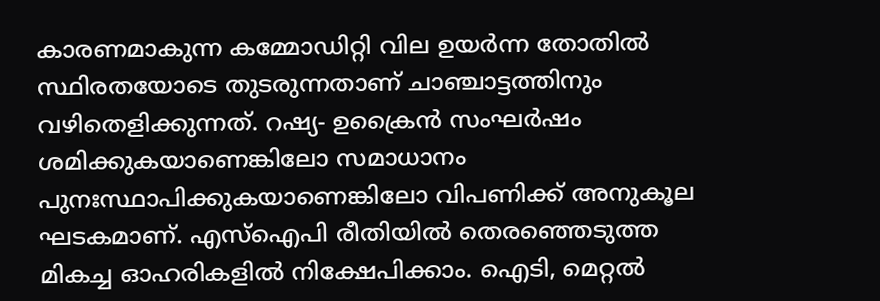കാരണമാകുന്ന കമ്മോഡിറ്റി വില ഉയര്‍ന്ന തോതില്‍ സ്ഥിരതയോടെ തുടരുന്നതാണ് ചാഞ്ചാട്ടത്തിനും വഴിതെളിക്കുന്നത്. റഷ്യ- ഉക്രൈന്‍ സംഘര്‍ഷം ശമിക്കുകയാണെങ്കിലോ സമാധാനം പുനഃസ്ഥാപിക്കുകയാണെങ്കിലോ വിപണിക്ക് അനുകൂല ഘടകമാണ്. എസ്‌ഐപി രീതിയില്‍ തെരഞ്ഞെടുത്ത മികച്ച ഓഹരികളില്‍ നിക്ഷേപിക്കാം. ഐടി, മെറ്റല്‍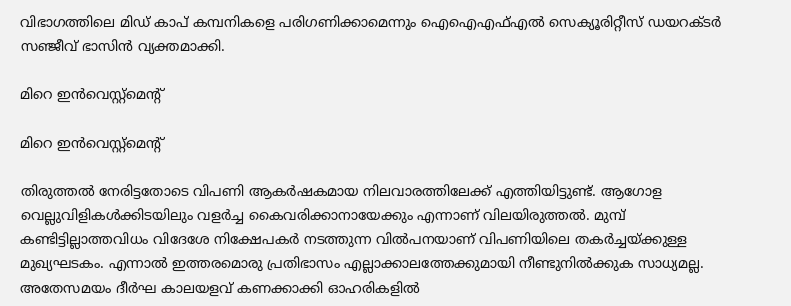വിഭാഗത്തിലെ മിഡ് കാപ് കമ്പനികളെ പരിഗണിക്കാമെന്നും ഐഐഎഫ്എല്‍ സെക്യൂരിറ്റീസ് ഡയറക്ടര്‍ സഞ്ജീവ് ഭാസിന്‍ വ്യക്തമാക്കി.

മിറെ ഇന്‍വെസ്റ്റ്‌മെന്റ്

മിറെ ഇന്‍വെസ്റ്റ്‌മെന്റ്

തിരുത്തല്‍ നേരിട്ടതോടെ വിപണി ആകര്‍ഷകമായ നിലവാരത്തിലേക്ക് എത്തിയിട്ടുണ്ട്. ആഗോള വെല്ലുവിളികള്‍ക്കിടയിലും വളര്‍ച്ച കൈവരിക്കാനായേക്കും എന്നാണ് വിലയിരുത്തല്‍. മുമ്പ് കണ്ടിട്ടില്ലാത്തവിധം വിദേശേ നിക്ഷേപകര്‍ നടത്തുന്ന വില്‍പനയാണ് വിപണിയിലെ തകര്‍ച്ചയ്ക്കുള്ള മുഖ്യഘടകം. എന്നാല്‍ ഇത്തരമൊരു പ്രതിഭാസം എല്ലാക്കാലത്തേക്കുമായി നീണ്ടുനില്‍ക്കുക സാധ്യമല്ല. അതേസമയം ദീര്‍ഘ കാലയളവ് കണക്കാക്കി ഓഹരികളില്‍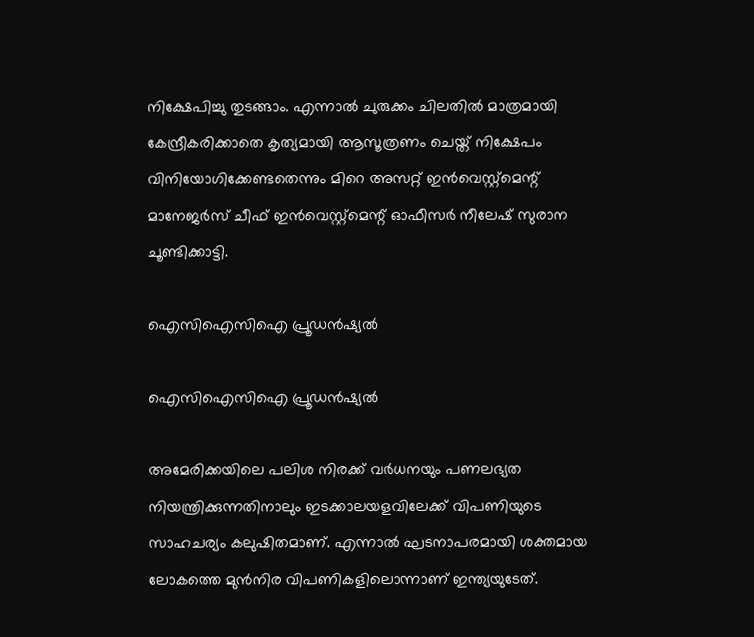നിക്ഷേപിച്ചു തുടങ്ങാം. എന്നാല്‍ ചുരുക്കം ചിലതില്‍ മാത്രമായി കേന്ദ്രീകരിക്കാതെ കൃത്യമായി ആസൂത്രണം ചെയ്ത് നിക്ഷേപം വിനിയോഗിക്കേണ്ടതെന്നും മിറെ അസറ്റ് ഇന്‍വെസ്റ്റ്‌മെന്റ് മാനേജര്‍സ് ചീഫ് ഇന്‍വെസ്റ്റ്‌മെന്റ് ഓഫീസര്‍ നീലേഷ് സുരാന ചൂണ്ടിക്കാട്ടി.

ഐസിഐസിഐ പ്രൂഡന്‍ഷ്യല്‍

ഐസിഐസിഐ പ്രൂഡന്‍ഷ്യല്‍

അമേരിക്കയിലെ പലിശ നിരക്ക് വര്‍ധനയും പണലഭ്യത നിയന്ത്രിക്കുന്നതിനാലും ഇടക്കാലയളവിലേക്ക് വിപണിയുടെ സാഹചര്യം കലുഷിതമാണ്. എന്നാല്‍ ഘടനാപരമായി ശക്തമായ ലോകത്തെ മുന്‍നിര വിപണികളിലൊന്നാണ് ഇന്ത്യയുടേത്.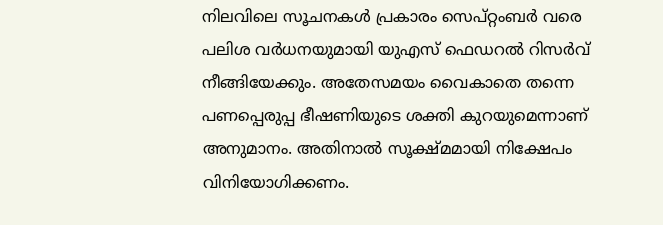നിലവിലെ സൂചനകള്‍ പ്രകാരം സെപ്റ്റംബര്‍ വരെ പലിശ വര്‍ധനയുമായി യുഎസ് ഫെഡറല്‍ റിസര്‍വ് നീങ്ങിയേക്കും. അതേസമയം വൈകാതെ തന്നെ പണപ്പെരുപ്പ ഭീഷണിയുടെ ശക്തി കുറയുമെന്നാണ് അനുമാനം. അതിനാല്‍ സൂക്ഷ്മമായി നിക്ഷേപം വിനിയോഗിക്കണം.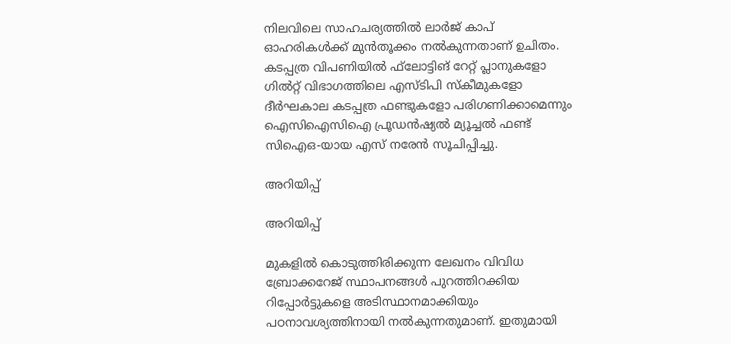നിലവിലെ സാഹചര്യത്തില്‍ ലാര്‍ജ് കാപ് ഓഹരികള്‍ക്ക് മുന്‍തൂക്കം നല്‍കുന്നതാണ് ഉചിതം. കടപ്പത്ര വിപണിയില്‍ ഫ്‌ലോട്ടിങ് റേറ്റ് പ്ലാനുകളോ ഗില്‍റ്റ് വിഭാഗത്തിലെ എസ്ടിപി സ്‌കീമുകളോ ദീര്‍ഘകാല കടപ്പത്ര ഫണ്ടുകളോ പരിഗണിക്കാമെന്നും ഐസിഐസിഐ പ്രൂഡന്‍ഷ്യല്‍ മ്യൂച്ചല്‍ ഫണ്ട് സിഐഒ-യായ എസ് നരേന്‍ സൂചിപ്പിച്ചു.

അറിയിപ്പ്

അറിയിപ്പ്

മുകളില്‍ കൊടുത്തിരിക്കുന്ന ലേഖനം വിവിധ ബ്രോക്കറേജ് സ്ഥാപനങ്ങള്‍ പുറത്തിറക്കിയ റിപ്പോര്‍ട്ടുകളെ അടിസ്ഥാനമാക്കിയും പഠനാവശ്യത്തിനായി നല്‍കുന്നതുമാണ്. ഇതുമായി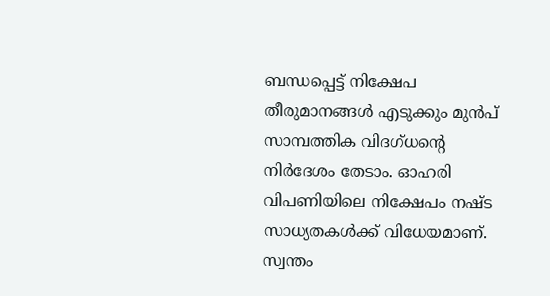ബന്ധപ്പെട്ട് നിക്ഷേപ തീരുമാനങ്ങള്‍ എടുക്കും മുന്‍പ് സാമ്പത്തിക വിദഗ്ധന്റെ നിര്‍ദേശം തേടാം. ഓഹരി വിപണിയിലെ നിക്ഷേപം നഷ്ട സാധ്യതകള്‍ക്ക് വിധേയമാണ്. സ്വന്തം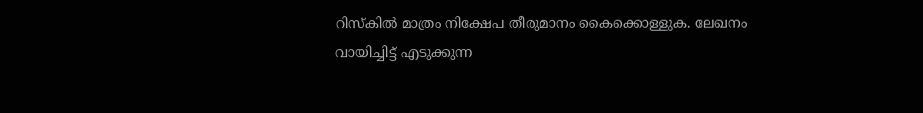റിസ്‌കില്‍ മാത്രം നിക്ഷേപ തീരുമാനം കൈക്കൊള്ളുക. ലേഖനം വായിച്ചിട്ട് എടുക്കുന്ന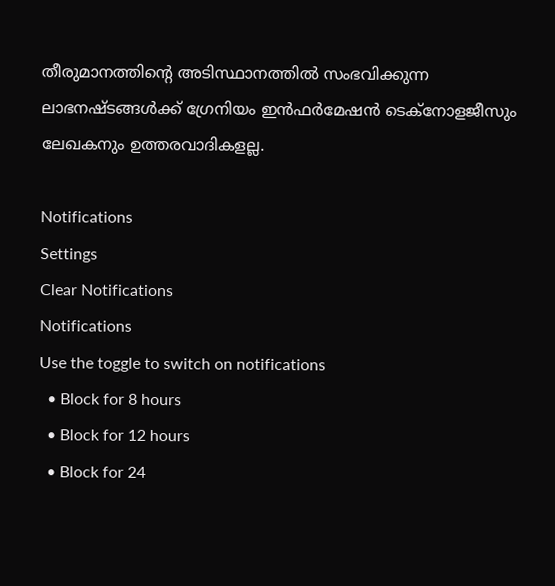തീരുമാനത്തിന്റെ അടിസ്ഥാനത്തില്‍ സംഭവിക്കുന്ന ലാഭനഷ്ടങ്ങള്‍ക്ക് ഗ്രേനിയം ഇന്‍ഫര്‍മേഷന്‍ ടെക്‌നോളജീസും ലേഖകനും ഉത്തരവാദികളല്ല.

Notifications
Settings
Clear Notifications
Notifications
Use the toggle to switch on notifications
  • Block for 8 hours
  • Block for 12 hours
  • Block for 24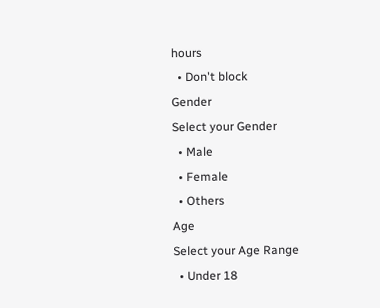hours
  • Don't block
Gender
Select your Gender
  • Male
  • Female
  • Others
Age
Select your Age Range
  • Under 18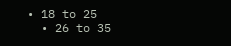• 18 to 25
  • 26 to 35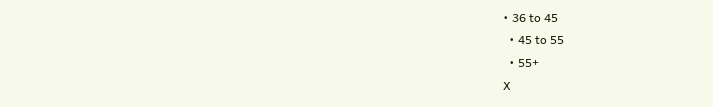• 36 to 45
  • 45 to 55
  • 55+
X